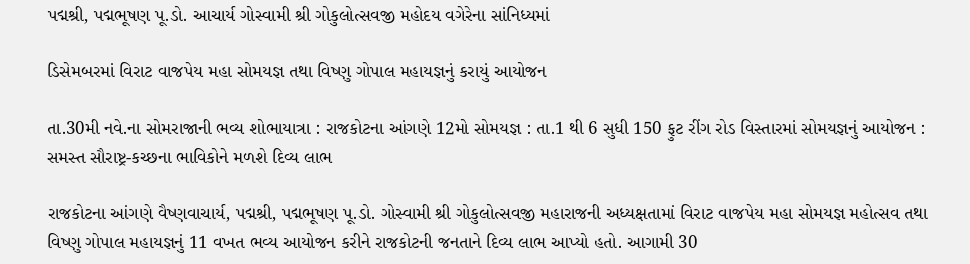પદ્મશ્રી, પદ્મભૂષણ પૂ.ડો. આચાર્ય ગોસ્વામી શ્રી ગોકુલોત્સવજી મહોદય વગેરેના સાંનિધ્યમાં

ડિસેમબરમાં વિરાટ વાજપેય મહા સોમયજ્ઞ તથા વિષ્ણુ ગોપાલ મહાયજ્ઞનું કરાયું આયોજન

તા.30મી નવે.ના સોમરાજાની ભવ્ય શોભાયાત્રા : રાજકોટના આંગણે 12મો સોમયજ્ઞ : તા.1 થી 6 સુધી 150 ફુટ રીંગ રોડ વિસ્તારમાં સોમયજ્ઞનું આયોજન : સમસ્ત સૌરાષ્ટ્ર-કચ્છના ભાવિકોને મળશે દિવ્ય લાભ

રાજકોટના આંગણે વૈષ્ણવાચાર્ય, પદ્મશ્રી, પદ્મભૂષણ પૂ.ડો. ગોસ્વામી શ્રી ગોકુલોત્સવજી મહારાજની અધ્યક્ષતામાં વિરાટ વાજપેય મહા સોમયજ્ઞ મહોત્સવ તથા વિષ્ણુ ગોપાલ મહાયજ્ઞનું 11 વખત ભવ્ય આયોજન કરીને રાજકોટની જનતાને દિવ્ય લાભ આપ્યો હતો. આગામી 30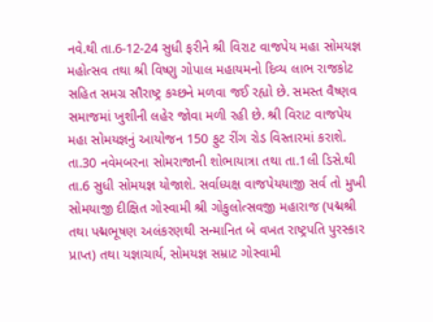નવે.થી તા.6-12-24 સુધી ફરીને શ્રી વિરાટ વાજપેય મહા સોમયજ્ઞ મહોત્સવ તથા શ્રી વિષ્ણુ ગોપાલ મહાયમનો દિવ્ય લાભ રાજકોટ સહિત સમગ્ર સૌરાષ્ટ્ર કચ્છને મળવા જઈ રહ્યો છે. સમસ્ત વૈષ્ણવ સમાજમાં ખુશીની લહેર જોવા મળી રહી છે. શ્રી વિરાટ વાજપેય મહા સોમયજ્ઞનું આયોજન 150 ફુટ રીંગ રોડ વિસ્તારમાં કરાશે. તા.30 નવેમબરના સોમરાજાની શોભાયાત્રા તથા તા.1લી ડિસે.થી તા.6 સુધી સોમયજ્ઞ યોજાશે. સર્વાધ્યક્ષ વાજપેયયાજી સર્વ તો મુખી સોમયાજી દીક્ષિત ગોસ્વામી શ્રી ગોકુલોત્સવજી મહારાજ (પદ્મશ્રી તથા પદ્મભૂષણ અલંકરણથી સન્માનિત બે વખત રાષ્ટ્રપતિ પુરસ્કાર પ્રાપ્ત) તથા યજ્ઞાચાર્ય, સોમયજ્ઞ સમ્રાટ ગોસ્વામી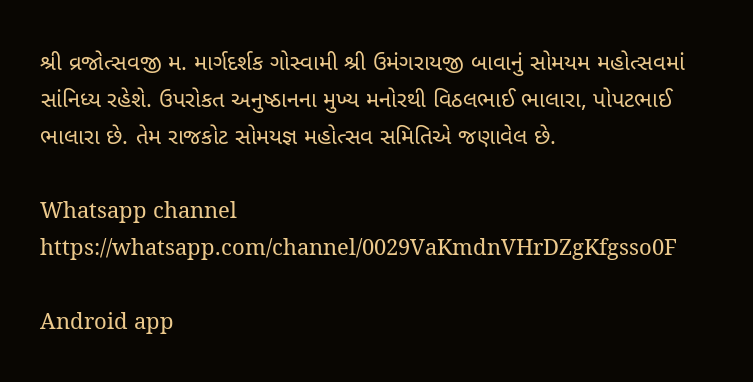શ્રી વ્રજોત્સવજી મ. માર્ગદર્શક ગોસ્વામી શ્રી ઉમંગરાયજી બાવાનું સોમયમ મહોત્સવમાં સાંનિધ્ય રહેશે. ઉપરોકત અનુષ્ઠાનના મુખ્ય મનોરથી વિઠલભાઈ ભાલારા, પોપટભાઈ ભાલારા છે. તેમ રાજકોટ સોમયજ્ઞ મહોત્સવ સમિતિએ જણાવેલ છે.

Whatsapp channel https://whatsapp.com/channel/0029VaKmdnVHrDZgKfgsso0F

Android app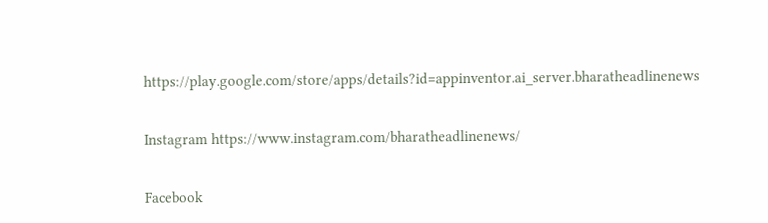https://play.google.com/store/apps/details?id=appinventor.ai_server.bharatheadlinenews

Instagram https://www.instagram.com/bharatheadlinenews/

Facebook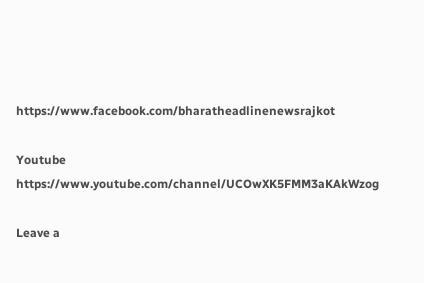https://www.facebook.com/bharatheadlinenewsrajkot

Youtube https://www.youtube.com/channel/UCOwXK5FMM3aKAkWzog

Leave a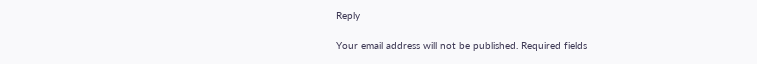Reply

Your email address will not be published. Required fields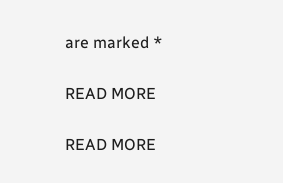are marked *

READ MORE

READ MORE